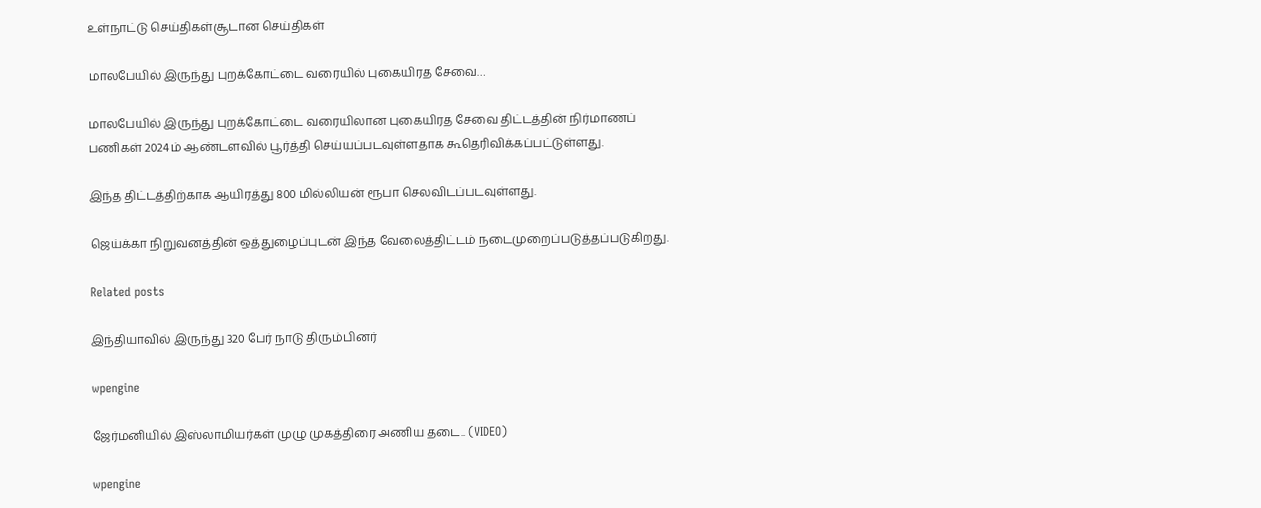உள்நாட்டு செய்திகள்சூடான செய்திகள்

மாலபேயில் இருந்து புறக்கோட்டை வரையில் புகையிரத சேவை…

மாலபேயில் இருந்து புறக்கோட்டை வரையிலான புகையிரத சேவை திட்டத்தின் நிர்மாணப் பணிகள் 2024ம் ஆண்டளவில் பூர்த்தி செய்யப்படவுள்ளதாக ௬தெரிவிக்கப்பட்டுள்ளது.

இந்த திட்டத்திற்காக ஆயிரத்து 800 மில்லியன் ரூபா செலவிடப்படவுள்ளது.

ஜெய்க்கா நிறுவனத்தின் ஒத்துழைப்புடன் இந்த வேலைத்திட்டம் நடைமுறைப்படுத்தப்படுகிறது.

Related posts

இந்தியாவில் இருந்து 320 பேர் நாடு திரும்பினர்

wpengine

ஜேர்மனியில் இஸ்லாமியர்கள் முழு முகத்திரை அணிய தடை.. (VIDEO)

wpengine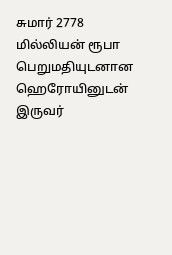சுமார் 2778 மில்லியன் ரூபா பெறுமதியுடனான ஹெரோயினுடன் இருவர்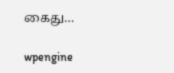கைது…

wpengine